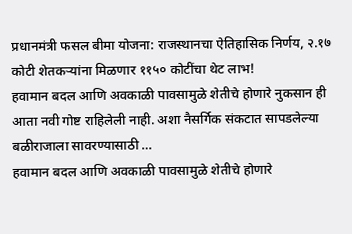प्रधानमंत्री फसल बीमा योजना: राजस्थानचा ऐतिहासिक निर्णय, २.१७ कोटी शेतकऱ्यांना मिळणार ११५० कोटींचा थेट लाभ!
हवामान बदल आणि अवकाळी पावसामुळे शेतीचे होणारे नुकसान ही आता नवी गोष्ट राहिलेली नाही. अशा नैसर्गिक संकटात सापडलेल्या बळीराजाला सावरण्यासाठी …
हवामान बदल आणि अवकाळी पावसामुळे शेतीचे होणारे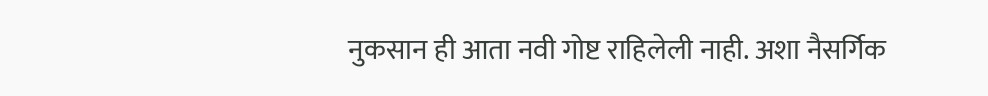नुकसान ही आता नवी गोष्ट राहिलेली नाही. अशा नैसर्गिक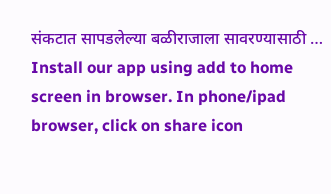संकटात सापडलेल्या बळीराजाला सावरण्यासाठी …
Install our app using add to home screen in browser. In phone/ipad browser, click on share icon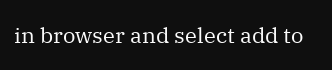in browser and select add to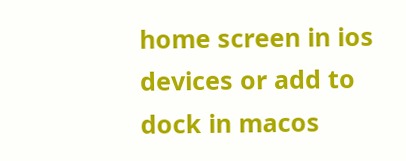home screen in ios devices or add to dock in macos